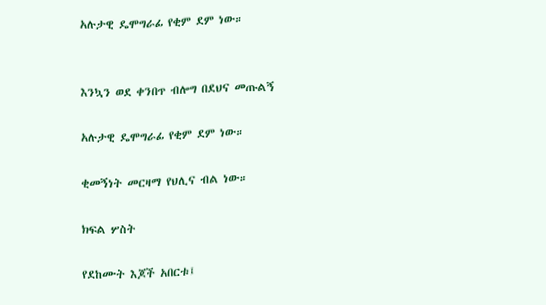አሉታዊ ዴሞግራፊ የቂም ደም ነው።


እንኳን ወደ ቀንበጥ ብሎግ በደህና መጡልኝ

አሉታዊ ዴሞግራፊ የቂም ደም ነው።

ቂመኝነት መርዛማ የህሊና ብል ነው።

ክፍል ሦስት

የደከሙት እጆች አበርቱ፤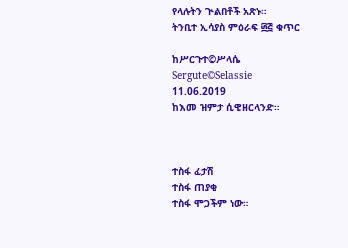የላሉትን ጒልበቶች አጽኑ።
ትንቢተ ኢሳያስ ምዕራፍ ፴፭ ቁጥር

ከሥርጉተ©ሥላሴ
Sergute©Selassie
11.06.2019
ከእመ ዝምታ ሲዊዘርላንድ።



ተስፋ ፈታሽ
ተስፋ ጠያቂ
ተስፋ ሞጋችም ነው።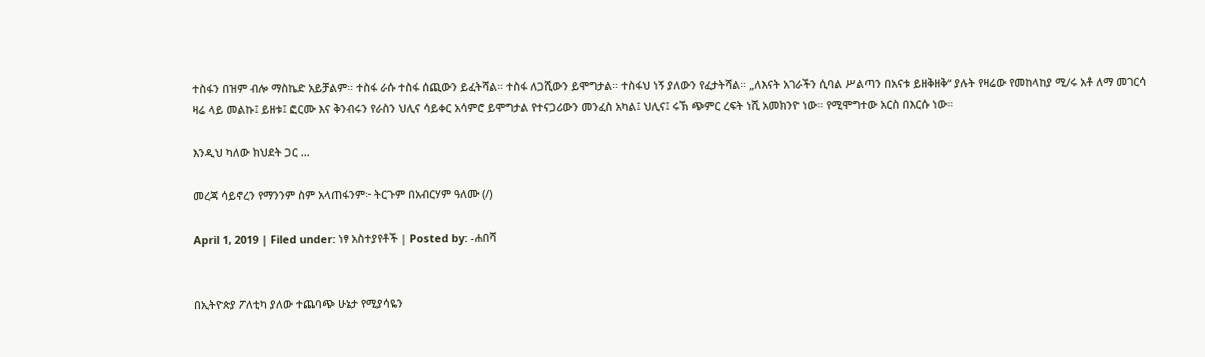ተስፋን በዝም ብሎ ማስኬድ አይቻልም። ተስፋ ራሱ ተስፋ ሰጪውን ይፈትሻል። ተስፋ ለጋሺውን ይሞግታል። ተስፋህ ነኝ ያለውን የፈታትሻል። „ለእናት አገራችን ሲባል ሥልጣን በአናቱ ይዘቅዘቅ“ ያሉት የዛሬው የመከላከያ ሚ/ሩ አቶ ለማ መገርሳ ዛሬ ላይ መልኩ፤ ይዘቱ፤ ፎርሙ እና ቅንብሩን የራስን ህሊና ሳይቀር አሳምሮ ይሞግታል የተናጋሪውን መንፈስ አካል፤ ህሊና፤ ሩኽ ጭምር ረፍት ነሺ አመክንዮ ነው። የሚሞግተው አርስ በእርሱ ነው።

እንዲህ ካለው ክህደት ጋር …

መረጃ ሳይኖረን የማንንም ስም አላጠፋንም፦ ትርጉም በአብርሃም ዓለሙ (/)

April 1, 2019 | Filed under: ነፃ አስተያየቶች | Posted by: -ሐበሻ


በኢትዮጵያ ፖለቲካ ያለው ተጨባጭ ሁኔታ የሚያሳዬን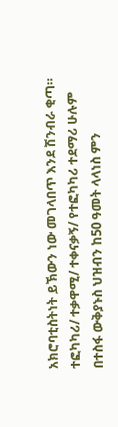አክሮባቲስትነት ይኽውን ነው መገላበጥ እንደ ሽንብራ ቂጣ። ተፎካካሪ/ ተቃዋሚ/ ተቀናቃኝ/ የተፎካካሪ ተደማሪ ሁሉም በተስፋ ውቅያኑስ ህዝብን ከ50 ዓመት ላላነስ ምን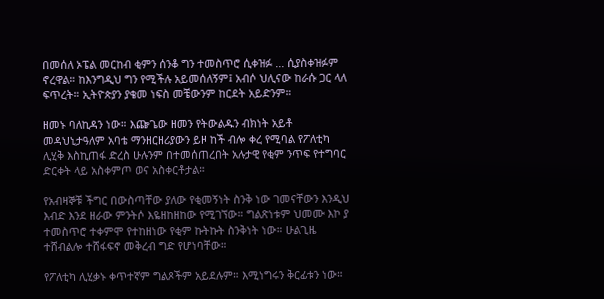በመሰለ ኦፔል መርከብ ቂምን ሰንቆ ግን ተመስጥሮ ሲቀዝፉ ... ሲያስቀዝፉም ኖረዋል። ከእንግዲህ ግን የሚችሉ አይመሰለኝም፤ አብሶ ህሊናው ከራሱ ጋር ላለ ፍጥረት። ኢትዮጵያን ያቄመ ነፍስ መቼውንም ከርደት አይድንም።

ዘመኑ ባለኪዳን ነው። እጬጌው ዘመን የትውልዱን ብክነት አይቶ መዳህኒታዓለም አባቴ ማንዘርዘሪያውን ይዞ ከች ብሎ ቀረ የሚባል የፖለቲካ ሊሂቅ እስኪጠፋ ድረስ ሁሉንም በተመሰጠረበት አሉታዊ የቂም ንጥፍ የተግባር ድርቀት ላይ አስቀምጦ ወና አስቀርቶታል።

የአብዛኞቹ ችግር በውስጣቸው ያለው የቂመኝነት ስንቅ ነው ገመናቸውን እንዲህ እብድ እንደ ዘራው ምንትሶ እዬዘከዘከው የሚገኘው። ግልጽነቱም ህመሙ እኮ ያ ተመስጥሮ ተቀምሞ የተከዘነው የቂም ኩትኩት ስንቅነት ነው። ሁልጊዜ ተሸብልሎ ተሸፋፍኖ መቅረብ ግድ የሆነባቸው።

የፖለቲካ ሊሂቃኑ ቀጥተኛም ግልጾችም አይደሉም። እሚነግሩን ቅርፊቱን ነው።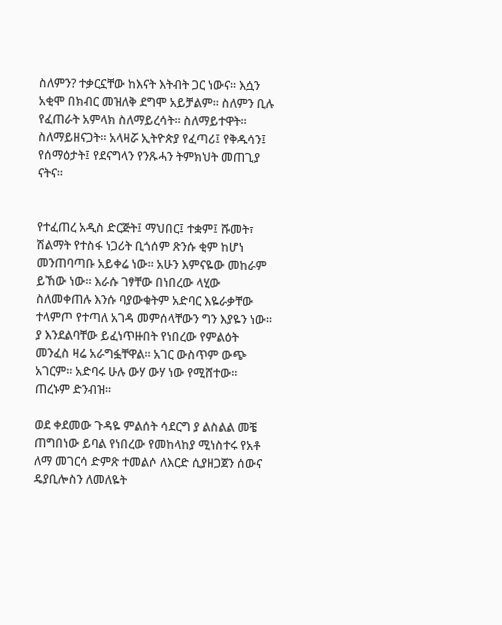ስለምን? ተቃርኗቸው ከእናት እትብት ጋር ነውና። እሷን አቂሞ በክብር መዝለቅ ደግሞ አይቻልም። ስለምን ቢሉ የፈጠራት አምላክ ስለማይረሳት። ስለማይተዋት። ስለማይዘናጋት። አላዛሯ ኢትዮጵያ የፈጣሪ፤ የቅዱሳን፤ የሰማዕታት፤ የደናግላን የንጹሓን ትምክህት መጠጊያ ናትና።


የተፈጠረ አዲስ ድርጅት፤ ማህበር፤ ተቋም፤ ሹመት፣ ሽልማት የተስፋ ነጋሪት ቢጎሰም ጽንሱ ቂም ከሆነ መንጠባጣቡ አይቀሬ ነው። አሁን እምናዬው መከራም ይኸው ነው። እራሱ ገፃቸው በነበረው ላሂው ስለመቀጠሉ እንሱ ባያውቁትም አድባር እዬራቃቸው ተላምጦ የተጣለ አገዳ መምሰላቸውን ግን እያዬን ነው። ያ እንደልባቸው ይፈነጥዙበት የነበረው የምልዕት መንፈስ ዛሬ አራግፏቸዋል። አገር ውስጥም ውጭ አገርም። አድባሩ ሁሉ ውሃ ውሃ ነው የሚሸተው። ጠረኑም ድንብዝ።

ወደ ቀደመው ጉዳዬ ምልሰት ሳደርግ ያ ልስልል መቼ ጠግበነው ይባል የነበረው የመከላከያ ሚነስተሩ የአቶ ለማ መገርሳ ድምጽ ተመልሶ ለእርድ ሲያዘጋጀን ሰውና ዴያቢሎስን ለመለዬት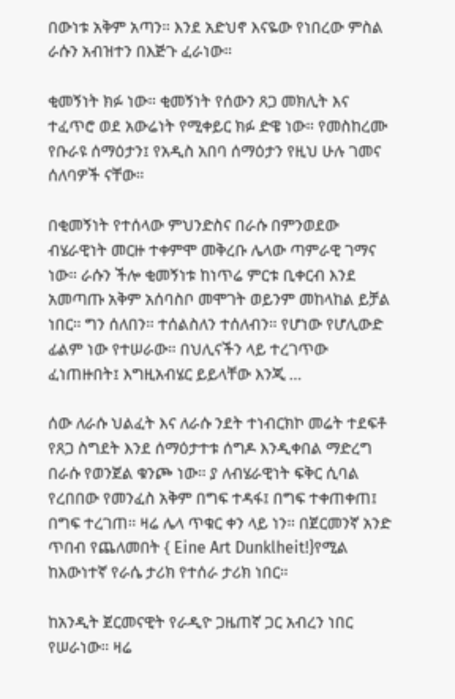በውነቱ አቅም አጣን። እንደ አድህኖ እናዬው የነበረው ምስል ራሱን አብዝተን በእጅጉ ፈራነው።

ቂመኝነት ክፉ ነው። ቂመኝነት የሰውን ጸጋ መክሊት እና ተፈጥሮ ወደ አውሬነት የሚቀይር ክፉ ድዌ ነው። የመስከረሙ የቡራዩ ሰማዕታን፤ የአዲስ አበባ ሰማዕታን የዚህ ሁሉ ገመና ሰለባዎች ናቸው።

በቂመኝነት የተሰላው ምህንድስና በራሱ በምንወደው ብሄራዊነት መርዙ ተቀምሞ መቅረቡ ሌላው ጣምራዊ ገማና ነው። ራሱን ችሎ ቂመኝነቱ ከነጥሬ ምርቱ ቢቀርብ እንደ አመጣጡ አቅም አሰባስቦ መሞገት ወይንም መከላከል ይቻል ነበር። ግን ሰለበን። ተሰልስለን ተሰለብን። የሆነው የሆሊውድ ፊልም ነው የተሠራው። በህሊናችን ላይ ተረገጥው ፈነጠዙበት፤ እግዚአብሄር ይይላቸው እንጂ …

ሰው ለራሱ ህልፈት እና ለራሱ ንደት ተነብርክኮ መሬት ተደፍቶ የጸጋ ስግደት እንደ ሰማዕታተቱ ሰግዶ እንዲቀበል ማድረግ በራሱ የወንጀል ቁንጮ ነው። ያ ለብሄራዊነት ፍቅር ሲባል የረበበው የመንፈስ አቅም በግፍ ተዳፋ፤ በግፍ ተቀጠቀጠ፤ በግፍ ተረገጠ። ዛሬ ሌላ ጥቁር ቀን ላይ ነን። በጀርመንኛ አንድ ጥበብ የጨለመበት { Eine Art Dunklheit!}የሚል ከእውነተኛ የራሴ ታሪክ የተሰራ ታሪክ ነበር።

ከአንዲት ጀርመናዊት የራዲዮ ጋዜጠኛ ጋር አብረን ነበር የሠራነው። ዛሬ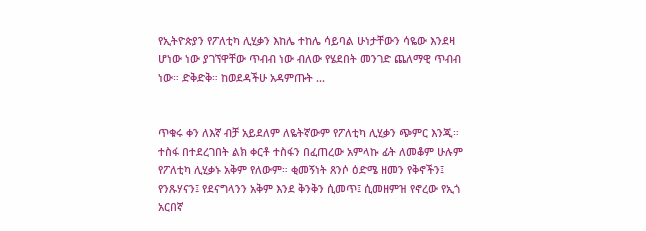የኢትዮጵያን የፖለቲካ ሊሂቃን እከሌ ተከሌ ሳይባል ሁነታቸውን ሳዬው እንደዛ ሆነው ነው ያገኘዋቸው ጥብብ ነው ብለው የሄደበት መንገድ ጨለማዊ ጥብብ ነው። ድቅድቅ። ከወደዳችሁ አዳምጡት ...


ጥቁሩ ቀን ለእኛ ብቻ አይደለም ለዬትኛውም የፖለቲካ ሊሂቃን ጭምር እንጂ። ተስፋ በተደረገበት ልክ ቀርቶ ተስፋን በፈጠረው አምላኩ ፊት ለመቆም ሁሉም የፖለቲካ ሊሂቃኑ አቅም የለውም። ቂመኝነት ጸንሶ ዕድሜ ዘመን የቅኖችን፤ የንጹሃናን፤ የደናግላንን አቅም እንደ ቅንቅን ሲመጥ፤ ሲመዘምዝ የኖረው የኢጎ አርበኛ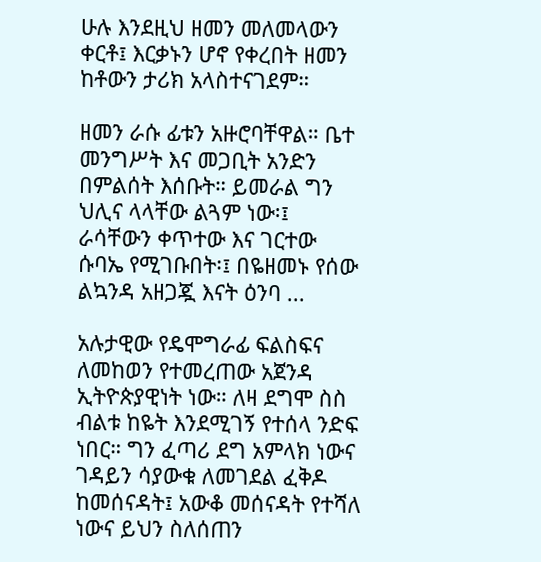ሁሉ እንደዚህ ዘመን መለመላውን ቀርቶ፤ እርቃኑን ሆኖ የቀረበት ዘመን ከቶውን ታሪክ አላስተናገደም።

ዘመን ራሱ ፊቱን አዙሮባቸዋል። ቤተ መንግሥት እና መጋቢት አንድን በምልሰት እሰቡት። ይመራል ግን ህሊና ላላቸው ልጓም ነው፡፤ ራሳቸውን ቀጥተው እና ገርተው ሱባኤ የሚገቡበት፡፤ በዬዘመኑ የሰው ልኳንዳ አዘጋጇ እናት ዕንባ ...

አሉታዊው የዴሞግራፊ ፍልስፍና ለመከወን የተመረጠው አጀንዳ ኢትዮጵያዊነት ነው። ለዛ ደግሞ ስስ ብልቱ ከዬት እንደሚገኝ የተሰላ ንድፍ ነበር። ግን ፈጣሪ ደግ አምላክ ነውና ገዳይን ሳያውቁ ለመገደል ፈቅዶ ከመሰናዳት፤ አውቆ መሰናዳት የተሻለ ነውና ይህን ስለሰጠን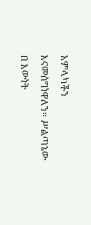አምላካችን እናመሰግነዋለን። ሥልጣኔው በ እውነት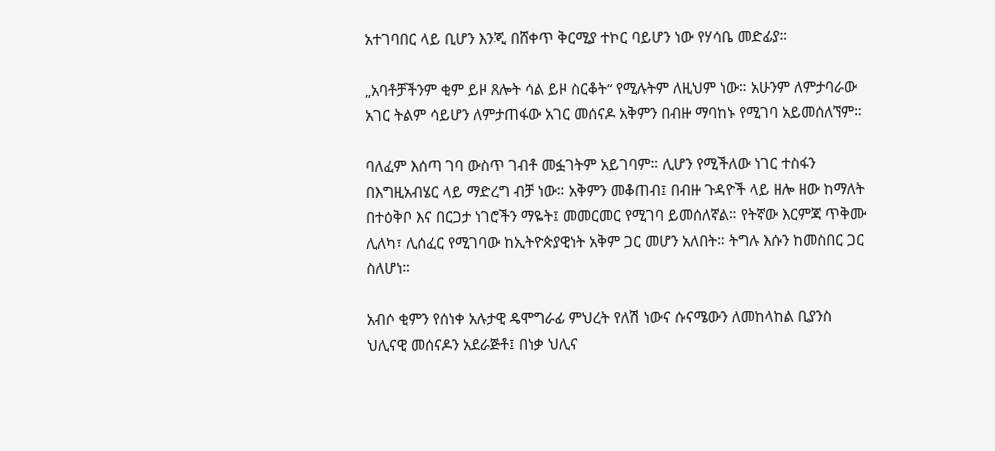አተገባበር ላይ ቢሆን እንጂ በሸቀጥ ቅርሚያ ተኮር ባይሆን ነው የሃሳቤ መድፊያ።

„አባቶቻችንም ቂም ይዞ ጸሎት ሳል ይዞ ስርቆት“ የሚሉትም ለዚህም ነው። አሁንም ለምታባራው አገር ትልም ሳይሆን ለምታጠፋው አገር መሰናዶ አቅምን በብዙ ማባከኑ የሚገባ አይመሰለኘም።

ባለፈም እሰጣ ገባ ውስጥ ገብቶ መፏገትም አይገባም። ሊሆን የሚችለው ነገር ተስፋን በእግዚአብሄር ላይ ማድረግ ብቻ ነው። አቅምን መቆጠብ፤ በብዙ ጉዳዮች ላይ ዘሎ ዘው ከማለት በተዕቅቦ እና በርጋታ ነገሮችን ማዬት፤ መመርመር የሚገባ ይመሰለኛል። የትኛው እርምጃ ጥቅሙ ሊለካ፣ ሊሰፈር የሚገባው ከኢትዮጵያዊነት አቅም ጋር መሆን አለበት። ትግሉ እሱን ከመስበር ጋር ስለሆነ።

አብሶ ቂምን የሰነቀ አሉታዊ ዴሞግራፊ ምህረት የለሽ ነውና ሱናሜውን ለመከላከል ቢያንስ ህሊናዊ መሰናዶን አደራጅቶ፤ በነቃ ህሊና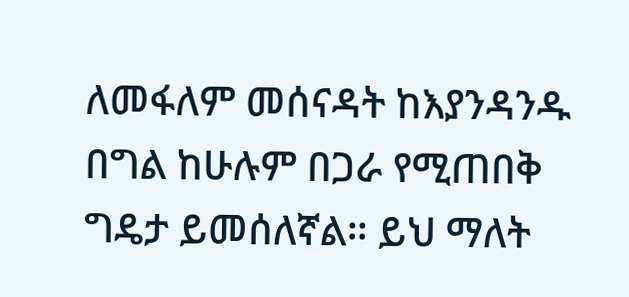ለመፋለም መሰናዳት ከእያንዳንዱ በግል ከሁሉም በጋራ የሚጠበቅ ግዴታ ይመሰለኛል። ይህ ማለት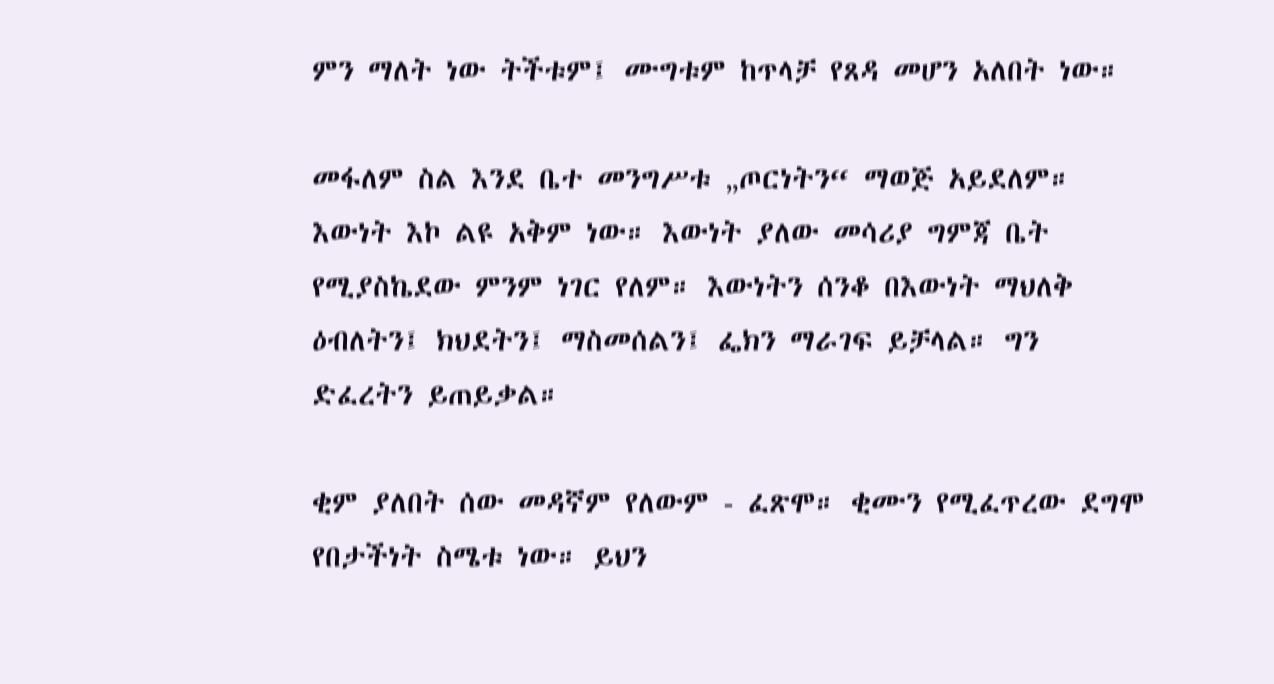ምን ማለት ነው ትችቱም፤ ሙግቱም ከጥላቻ የጸዳ መሆን አለበት ነው።

መፋለም ስል እንደ ቤተ መንግሥቱ „ጦርነትን“ ማወጅ አይደለም። እውነት እኮ ልዩ አቅም ነው። እውነት ያለው መሳሪያ ግምጃ ቤት የሚያስኬደው ምንም ነገር የለም። እውነትን ሰንቆ በእውነት ማህለቅ ዕብለትን፤ ክህደትን፤ ማስመሰልን፤ ፌክን ማራገፍ ይቻላል። ግን ድፈረትን ይጠይቃል።

ቂም ያለበት ሰው መዳኛም የለውም - ፈጽሞ። ቂሙን የሚፈጥረው ደግሞ የበታችነት ስሜቱ ነው። ይህን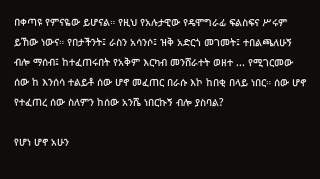በቀጣዩ የምናዬው ይሆናል። የዚህ የአሉታዊው የዴሞግራፊ ፍልስፍና ሥሩም ይኸው ነውና። የበታችንት፤ ራስን አሳንሶ፤ ዝቅ አድርጎ መገመት፤ ተበልጫለሁኝ ብሎ ማሰብ፤ ከተፈጠሩበት የአቅም እርካብ መንሸራተት ወዘተ ... የሚገርመው ሰው ከ እንሰሳ ተልይቶ ሰው ሆኖ መፈጠር በራሱ እኮ ከበቂ በላይ ነበር። ሰው ሆኖ የተፈጠረ ሰው ስለምን ከሰው አንሼ ነበርኩኝ ብሎ ያስባል?

የሆነ ሆኖ አሁን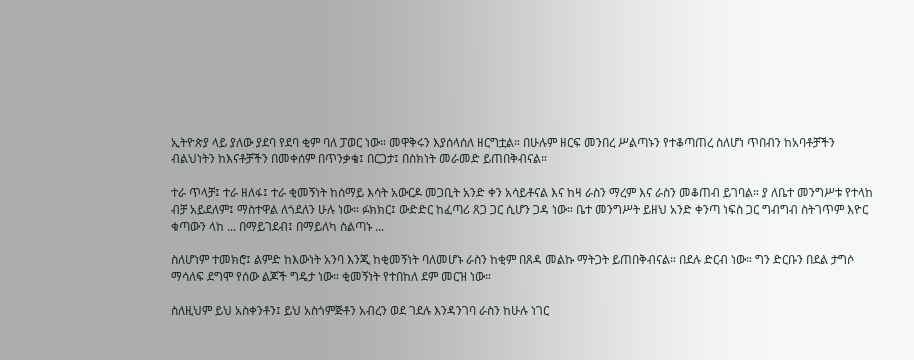ኢትዮጵያ ላይ ያለው ያደባ የደባ ቂም ባለ ፓወር ነው። መዋቅሩን እያሰላሰለ ዘርግቷል። በሁሉም ዘርፍ መንበረ ሥልጣኑን የተቆጣጠረ ስለሆነ ጥበብን ከአባቶቻችን ብልህነትን ከእናቶቻችን በመቀሰም በጥንቃቄ፤ በርጋታ፤ በስክነት መራመድ ይጠበቅብናል።

ተራ ጥላቻ፤ ተራ ዘለፋ፤ ተራ ቂመኝነት ከሰማይ እሳት አውርዶ መጋቢት አንድ ቀን አሳይቶናል እና ከዛ ራስን ማረም እና ራስን መቆጠብ ይገባል። ያ ለቤተ መንግሥቱ የተላከ ብቻ አይደለም፤ ማስተዋል ለጎደለን ሁሉ ነው። ፉክክር፤ ውድድር ከፈጣሪ ጸጋ ጋር ሲሆን ጋዳ ነው። ቤተ መንግሥት ይዘህ አንድ ቀንጣ ነፍስ ጋር ግብግብ ስትገጥም እዮር ቁጣውን ላከ ... በማይገደብ፤ በማይለካ ስልጣኑ ...

ስለሆነም ተመክሮ፤ ልምድ ከእውነት አንባ እንጂ ከቂመኝነት ባለመሆኑ ራስን ከቂም በጸዳ መልኩ ማትጋት ይጠበቅብናል። በደሉ ድርብ ነው። ግን ድርቡን በደል ታግሶ ማሳለፍ ደግሞ የሰው ልጆች ግዴታ ነው። ቂመኝነት የተበከለ ደም መርዝ ነው።

ስለዚህም ይህ አስቀንቶን፤ ይህ አስጎምጅቶን አብረን ወደ ገደሉ እንዳንገባ ራስን ከሁሉ ነገር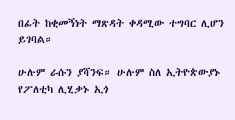በፊት ከቂመኝነት ማጽዳት ቀዳሚው ተግባር ሊሆን ይገባል።

ሁሉም ራሱን ያሻንፍ። ሁሉም ስለ ኢትዮጵውያኑ የፖለቲካ ሊሂቃኑ ኢጎ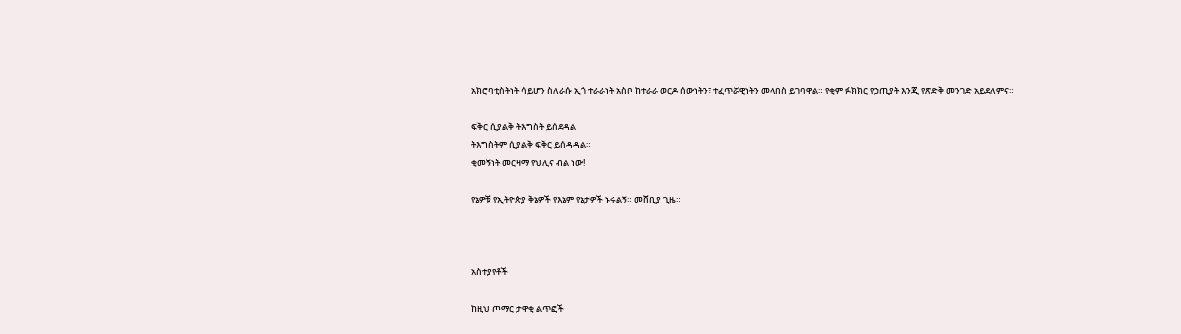አክሮባቲስትነት ሳይሆን ስለራሱ ኢጎ ተራራነት አስቦ ከተራራ ወርዶ ሰውነትን፣ ተፈጥሯዊነትን መላበስ ይገባዋል። የቂም ፉክክር የኃጢያት እንጂ የጽድቅ መንገድ አይደለምና።

ፍቅር ሲያልቅ ትእግስት ይሰደዳል
ትእግስትም ሲያልቅ ፍቅር ይሰዳዳል።
ቂመኝነት መርዛማ የህሊና ብል ነው!

የኔዎቹ የኢትዮጵያ ቅኔዎች የእኔም የኔታዎች ኑሩልኝ። መሸቢያ ጊዜ።



አስተያየቶች

ከዚህ ጦማር ታዋቂ ልጥፎች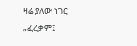ዛሬ ያለው ነገር „ፈረቃም፤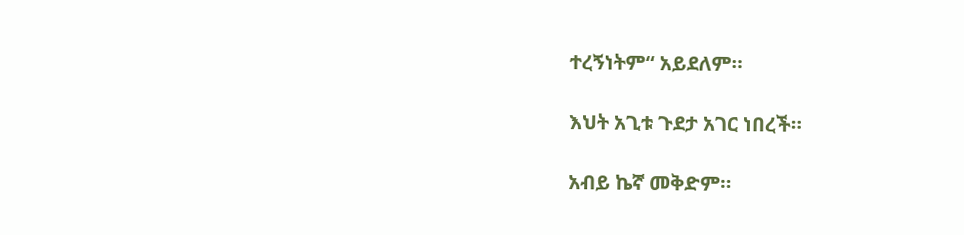ተረኝነትም“ አይደለም።

እህት አጊቱ ጉደታ አገር ነበረች።

አብይ ኬኛ መቅድም።